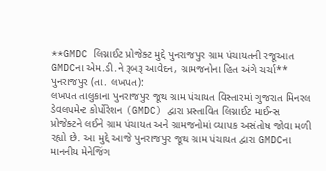**GMDC લિગ્નાઈટ પ્રોજેક્ટ મુદ્દે પુનરાજપુર ગ્રામ પંચાયતની રજૂઆત
GMDCના એમ.ડી.ને રૂબરૂ આવેદન, ગ્રામજનોના હિત અંગે ચર્ચા**
પુનરાજપુર (તા. લખપત):
લખપત તાલુકાના પુનરાજપુર જૂથ ગ્રામ પંચાયત વિસ્તારમાં ગુજરાત મિનરલ ડેવલપમેન્ટ કોર્પોરેશન (GMDC) દ્વારા પ્રસ્તાવિત લિગ્નાઈટ માઈન્સ પ્રોજેક્ટને લઈને ગ્રામ પંચાયત અને ગ્રામજનોમાં વ્યાપક અસંતોષ જોવા મળી રહ્યો છે. આ મુદ્દે આજે પુનરાજપુર જૂથ ગ્રામ પંચાયત દ્વારા GMDCના માનનીય મેનેજિંગ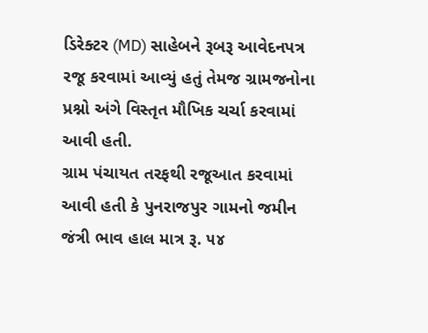ડિરેક્ટર (MD) સાહેબને રૂબરૂ આવેદનપત્ર રજૂ કરવામાં આવ્યું હતું તેમજ ગ્રામજનોના પ્રશ્નો અંગે વિસ્તૃત મૌખિક ચર્ચા કરવામાં આવી હતી.
ગ્રામ પંચાયત તરફથી રજૂઆત કરવામાં આવી હતી કે પુનરાજપુર ગામનો જમીન જંત્રી ભાવ હાલ માત્ર રૂ. ૫૪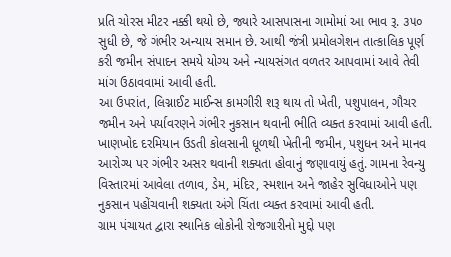પ્રતિ ચોરસ મીટર નક્કી થયો છે, જ્યારે આસપાસના ગામોમાં આ ભાવ રૂ. ૩૫૦ સુધી છે, જે ગંભીર અન્યાય સમાન છે. આથી જંત્રી પ્રમોલગેશન તાત્કાલિક પૂર્ણ કરી જમીન સંપાદન સમયે યોગ્ય અને ન્યાયસંગત વળતર આપવામાં આવે તેવી માંગ ઉઠાવવામાં આવી હતી.
આ ઉપરાંત, લિગ્નાઈટ માઈન્સ કામગીરી શરૂ થાય તો ખેતી, પશુપાલન, ગૌચર જમીન અને પર્યાવરણને ગંભીર નુકસાન થવાની ભીતિ વ્યક્ત કરવામાં આવી હતી. ખાણખોદ દરમિયાન ઉડતી કોલસાની ધૂળથી ખેતીની જમીન, પશુધન અને માનવ આરોગ્ય પર ગંભીર અસર થવાની શક્યતા હોવાનું જણાવાયું હતું. ગામના રેવન્યુ વિસ્તારમાં આવેલા તળાવ, ડેમ, મંદિર, સ્મશાન અને જાહેર સુવિધાઓને પણ નુકસાન પહોંચવાની શક્યતા અંગે ચિંતા વ્યક્ત કરવામાં આવી હતી.
ગ્રામ પંચાયત દ્વારા સ્થાનિક લોકોની રોજગારીનો મુદ્દો પણ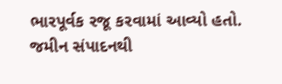ભારપૂર્વક રજૂ કરવામાં આવ્યો હતો. જમીન સંપાદનથી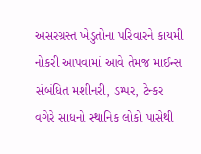અસરગ્રસ્ત ખેડુતોના પરિવારને કાયમી નોકરી આપવામાં આવે તેમજ માઈન્સ સંબંધિત મશીનરી, ડમ્પર, ટેન્કર વગેરે સાધનો સ્થાનિક લોકો પાસેથી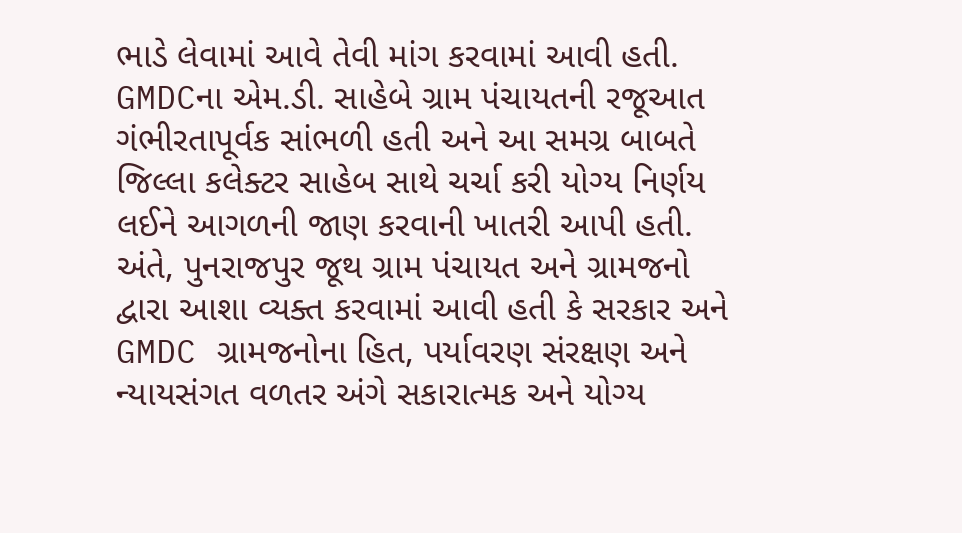ભાડે લેવામાં આવે તેવી માંગ કરવામાં આવી હતી.
GMDCના એમ.ડી. સાહેબે ગ્રામ પંચાયતની રજૂઆત ગંભીરતાપૂર્વક સાંભળી હતી અને આ સમગ્ર બાબતે જિલ્લા કલેક્ટર સાહેબ સાથે ચર્ચા કરી યોગ્ય નિર્ણય લઈને આગળની જાણ કરવાની ખાતરી આપી હતી.
અંતે, પુનરાજપુર જૂથ ગ્રામ પંચાયત અને ગ્રામજનો દ્વારા આશા વ્યક્ત કરવામાં આવી હતી કે સરકાર અને GMDC ગ્રામજનોના હિત, પર્યાવરણ સંરક્ષણ અને ન્યાયસંગત વળતર અંગે સકારાત્મક અને યોગ્ય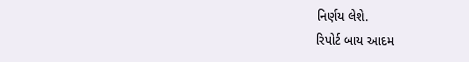નિર્ણય લેશે.
રિપોર્ટ બાય આદમ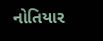નોતિયાર